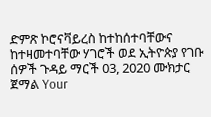ድምጽ ኮሮናቫይረስ ከተከሰተባቸውና ከተዛመተባቸው ሃገሮች ወደ ኢትዮጵያ የገቡ ሰዎች ጉዳይ ማርች 03, 2020 ሙክታር ጀማል Your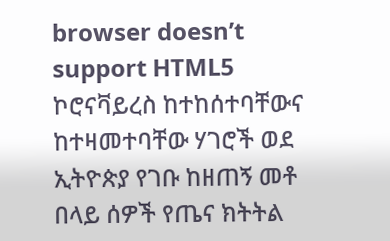browser doesn’t support HTML5 ኮሮናቫይረስ ከተከሰተባቸውና ከተዛመተባቸው ሃገሮች ወደ ኢትዮጵያ የገቡ ከዘጠኝ መቶ በላይ ሰዎች የጤና ክትትል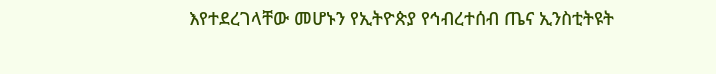እየተደረገላቸው መሆኑን የኢትዮጵያ የኅብረተሰብ ጤና ኢንስቲትዩት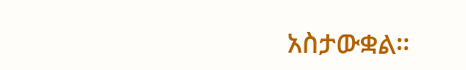አስታውቋል።